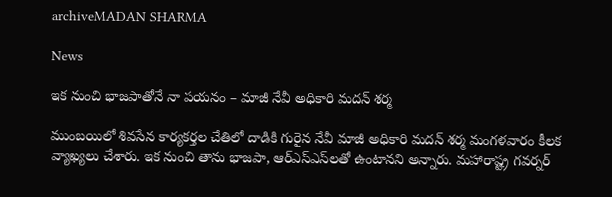archiveMADAN SHARMA

News

ఇక నుంచి భాజపాతోనే నా పయనం – మాజీ నేవీ అధికారి మదన్ శర్మ

ముంబయిలో శివసేన కార్యకర్తల చేతిలో దాడికి గురైన నేవీ మాజీ అధికారి మదన్‌ శర్మ మంగళవారం కీలక వ్యాఖ్యలు చేశారు. ఇక నుంచి తాను భాజపా, ఆర్‌ఎస్‌ఎస్‌లతో ఉంటానని అన్నారు. మహారాష్ట్ర గవర్నర్‌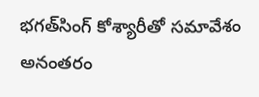భగత్‌సింగ్‌ కోశ్యారీతో సమావేశం అనంతరం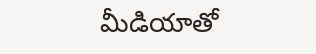మీడియాతో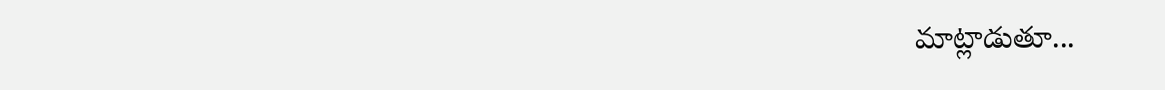మాట్లాడుతూ...